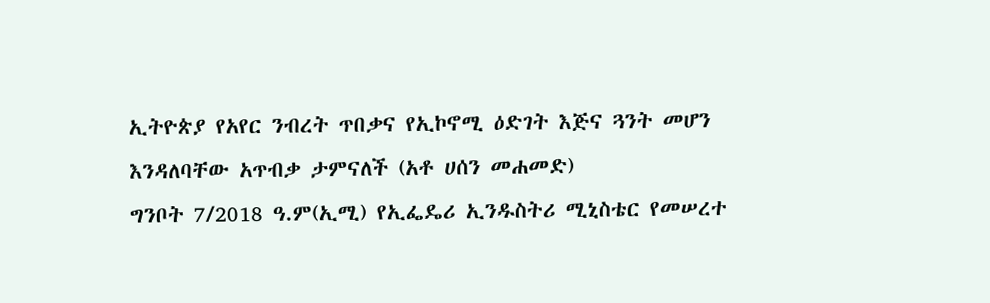ኢትዮጵያ የአየር ንብረት ጥበቃና የኢኮኖሚ ዕድገት እጅና ጓንት መሆን እንዳለባቸው አጥብቃ ታምናለች (አቶ ሀሰን መሐመድ)
ግንቦት 7/2018 ዓ.ም(ኢሚ) የኢፌዴሪ ኢንዱስትሪ ሚኒስቴር የመሠረተ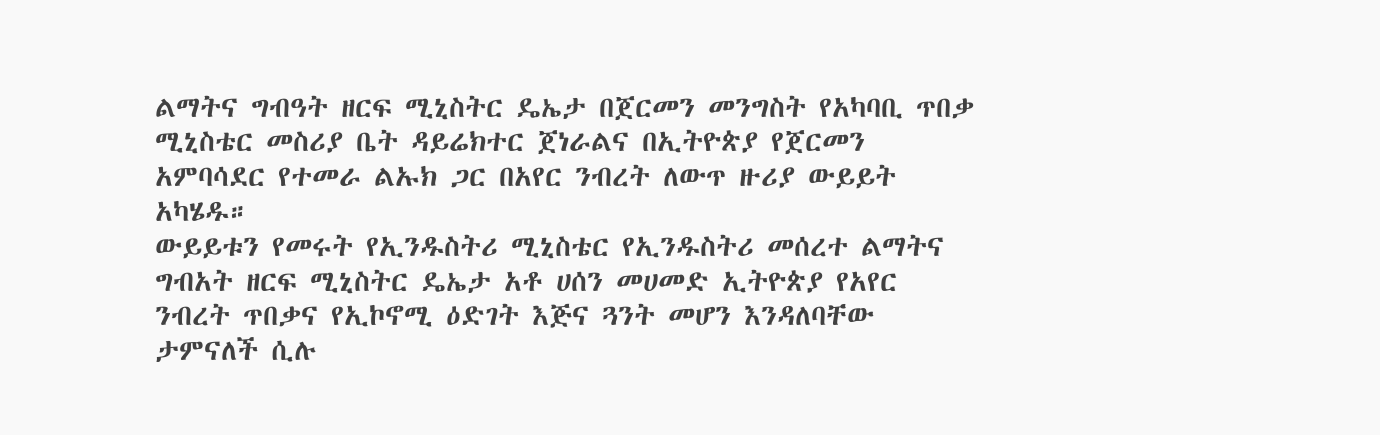ልማትና ግብዓት ዘርፍ ሚኒስትር ዴኤታ በጀርመን መንግስት የአካባቢ ጥበቃ ሚኒስቴር መስሪያ ቤት ዳይሬክተር ጀነራልና በኢትዮጵያ የጀርመን አምባሳደር የተመራ ልኡክ ጋር በአየር ንብረት ለውጥ ዙሪያ ውይይት አካሄዱ።
ውይይቱን የመሩት የኢንዱስትሪ ሚኒስቴር የኢንዱስትሪ መሰረተ ልማትና ግብአት ዘርፍ ሚኒስትር ዴኤታ አቶ ሀሰን መሀመድ ኢትዮጵያ የአየር ንብረት ጥበቃና የኢኮኖሚ ዕድገት እጅና ጓንት መሆን እንዳለባቸው ታምናለች ሲሉ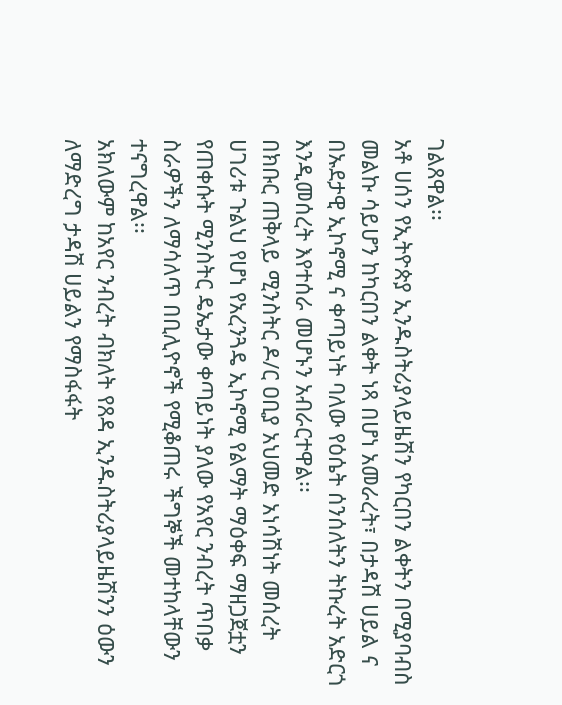ገልጸዋል፡፡
አቶ ሀሰን የኢትዮጵያ ኢንዱስትሪያላይዜሽን የካርበን ልቀትን በሚያባብስ መልኩ ሳይሆን ከካርበን ልቀት ነጻ በሆነ አመራረት፣ በታዳሽ ሀይል ና በኡደታዊ ኢኮኖሚ ና ቀጣይነት ባለው የዕሴት ሰንሰለትን ትኩረት አድርጎ እንዲመሰረት እየተሰራ መሆኑን አብራርተዋል፡፡
በክቡር ጠቅላይ ሚንስትር ዶ/ር ዐቢያ አህመድ አነሳሽነት መሰረት ሀገሪቱ ጉልህ የሆነ የአረንጓዴ ኢኮኖሚ የልማት ማዕቀፍ ማዘጋጀቷን የጠቀሱት ሚንስትር ዴኤታው ቀጣይነት ያለው የአየር ንብረት ጥበቃ ስራዎችን ለማሳለጥ በቢሊዮኖች የሚቆጠሩ ችግኞች መተከላቸውን ተናግረዋል፡፡
አክለውም ከአየር ንብረት ብክለት የጸዳ ኢንዱስትሪያላይዜሽንን ዕውን ለማድረግ ታዳሽ ሀይልን የማስፋፋት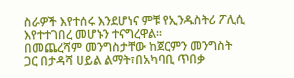ስራዎች እየተሰሩ እንደሆነና ምቹ የኢንዱስትሪ ፖሊሲ እየተተገበረ መሆኑን ተናግረዋል፡፡
በመጨረሻም መንግስታቸው ከጀርምን መንግስት ጋር በታዳሻ ሀይል ልማት፣በአካባቢ ጥበቃ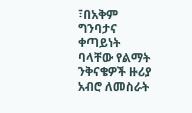፣በአቅም ግንባታና ቀጣይነት ባላቸው የልማት ንቅናቄዎች ዙሪያ አብሮ ለመስራት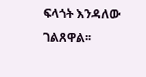ፍላጎት እንዳለው ገልጸዋል፡፡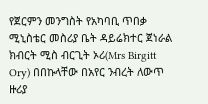የጀርምን መንግስት የአካባቢ ጥበቃ ሚኒስቴር መስሪያ ቤት ዳይሬክተር ጀነራል ክብርት ሚስ ብርጊት ኦሪ(Mrs Birgitt Ory) በበኩላቸው በአየር ንብረት ለውጥ ዙሪያ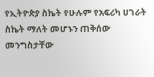የኢትዮጵያ ስኬት የሁሉም የአፍሪካ ሀገራት ስኬት ማለት መሆኑን ጠቅሰው መንግስታቸው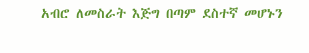አብሮ ለመስራት እጅግ በጣም ደስተኛ መሆኑን